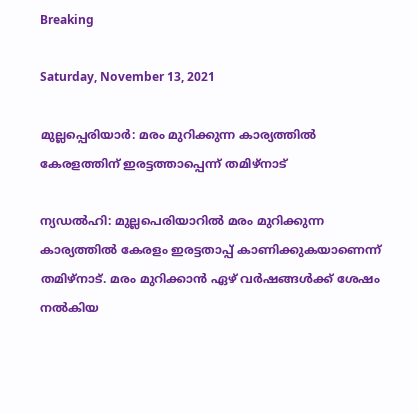Breaking

Saturday, November 13, 2021

മുല്ലപ്പെരിയാര്‍: മരം മുറിക്കുന്ന കാര്യത്തില്‍ കേരളത്തിന് ഇരട്ടത്താപ്പെന്ന് തമിഴ്‌നാട്

ന്യഡൽഹി: മുല്ലപെരിയാറിൽ മരം മുറിക്കുന്ന കാര്യത്തിൽ കേരളം ഇരട്ടതാപ്പ് കാണിക്കുകയാണെന്ന് തമിഴ്നാട്. മരം മുറിക്കാൻ ഏഴ് വർഷങ്ങൾക്ക് ശേഷം നൽകിയ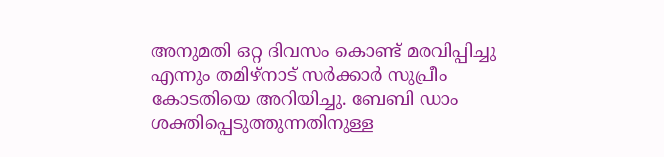അനുമതി ഒറ്റ ദിവസം കൊണ്ട് മരവിപ്പിച്ചു എന്നും തമിഴ്നാട് സർക്കാർ സുപ്രീം കോടതിയെ അറിയിച്ചു. ബേബി ഡാം ശക്തിപ്പെടുത്തുന്നതിനുള്ള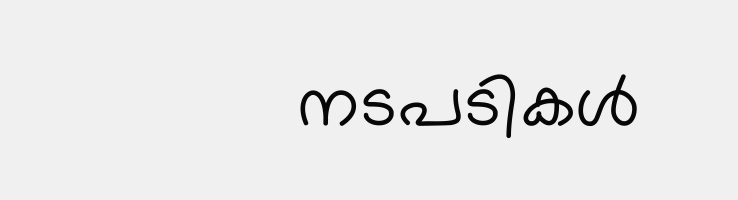നടപടികൾ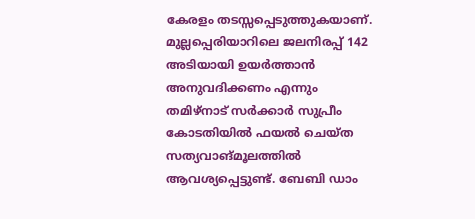കേരളം തടസ്സപ്പെടുത്തുകയാണ്. മുല്ലപ്പെരിയാറിലെ ജലനിരപ്പ് 142 അടിയായി ഉയർത്താൻ അനുവദിക്കണം എന്നും തമിഴ്നാട് സർക്കാർ സുപ്രീം കോടതിയിൽ ഫയൽ ചെയ്ത സത്യവാങ്മൂലത്തിൽ ആവശ്യപ്പെട്ടുണ്ട്. ബേബി ഡാം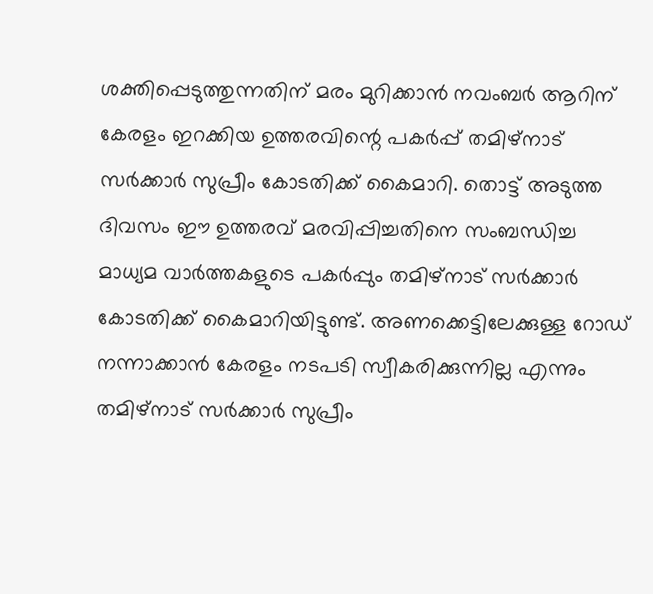ശക്തിപ്പെടുത്തുന്നതിന് മരം മുറിക്കാൻ നവംബർ ആറിന് കേരളം ഇറക്കിയ ഉത്തരവിന്റെ പകർപ്പ് തമിഴ്നാട് സർക്കാർ സുപ്രീം കോടതിക്ക് കൈമാറി. തൊട്ട് അടുത്ത ദിവസം ഈ ഉത്തരവ് മരവിപ്പിച്ചതിനെ സംബന്ധിച്ച മാധ്യമ വാർത്തകളുടെ പകർപ്പും തമിഴ്നാട് സർക്കാർ കോടതിക്ക് കൈമാറിയിട്ടുണ്ട്. അണക്കെട്ടിലേക്കുള്ള റോഡ് നന്നാക്കാൻ കേരളം നടപടി സ്വീകരിക്കുന്നില്ല എന്നും തമിഴ്നാട് സർക്കാർ സുപ്രീം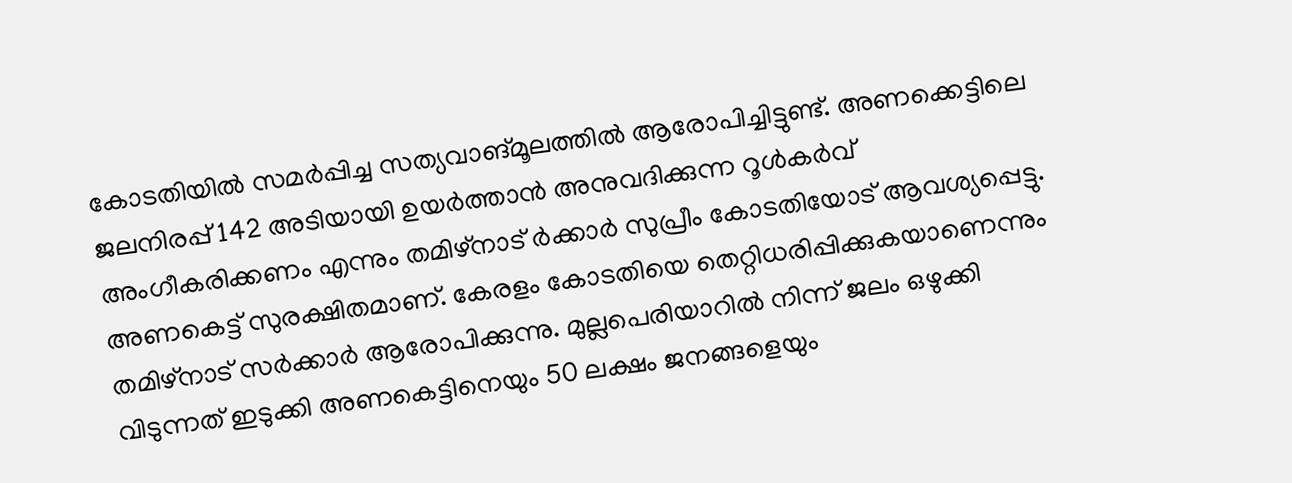കോടതിയിൽ സമർപ്പിച്ച സത്യവാങ്മൂലത്തിൽ ആരോപിച്ചിട്ടുണ്ട്. അണക്കെട്ടിലെ ജലനിരപ്പ് 142 അടിയായി ഉയർത്താൻ അനുവദിക്കുന്ന റൂൾകർവ് അംഗീകരിക്കണം എന്നും തമിഴ്നാട് ർക്കാർ സുപ്രീം കോടതിയോട് ആവശ്യപ്പെട്ടു. അണകെട്ട് സുരക്ഷിതമാണ്. കേരളം കോടതിയെ തെറ്റിധരിപ്പിക്കുകയാണെന്നും തമിഴ്നാട് സർക്കാർ ആരോപിക്കുന്നു. മുല്ലപെരിയാറിൽ നിന്ന് ജലം ഒഴുക്കി വിടുന്നത് ഇടുക്കി അണകെട്ടിനെയും 50 ലക്ഷം ജനങ്ങളെയും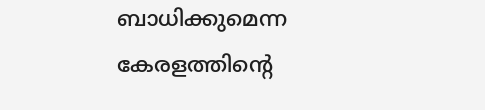ബാധിക്കുമെന്ന കേരളത്തിന്റെ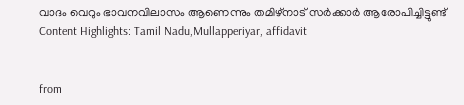വാദം വെറും ഭാവനവിലാസം ആണെന്നും തമിഴ്നാട് സർക്കാർ ആരോപിച്ചിട്ടുണ്ട് Content Highlights: Tamil Nadu,Mullapperiyar, affidavit


from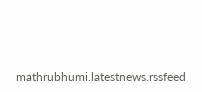mathrubhumi.latestnews.rssfeed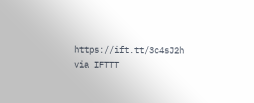https://ift.tt/3c4sJ2h
via IFTTT